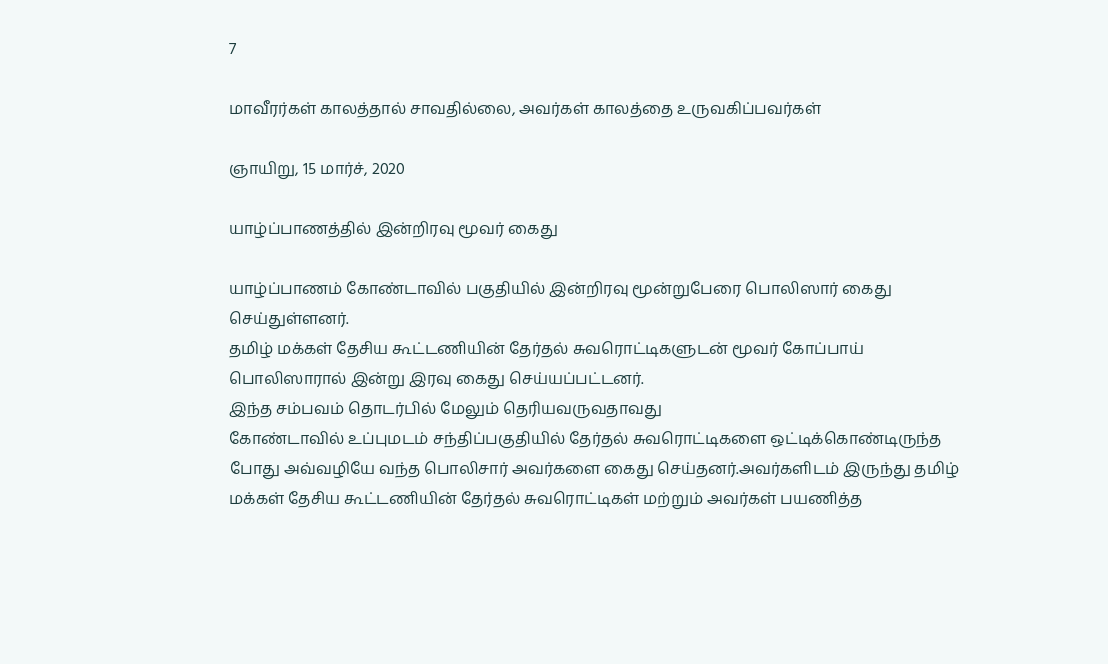7

மாவீரர்கள் காலத்தால் சாவதில்லை, அவர்கள் காலத்தை உருவகிப்பவர்கள்

ஞாயிறு, 15 மார்ச், 2020

யாழ்ப்பாணத்தில் இன்றிரவு மூவர் கைது

யாழ்ப்பாணம் கோண்டாவில் பகுதியில் இன்றிரவு மூன்றுபேரை பொலிஸார் கைது செய்துள்ளனர்.
தமிழ் மக்கள் தேசிய கூட்டணியின் தேர்தல் சுவரொட்டிகளுடன் மூவர் கோப்பாய் பொலிஸாரால் இன்று இரவு கைது செய்யப்பட்டனர்.
இந்த சம்பவம் தொடர்பில் மேலும் தெரியவருவதாவது
கோண்டாவில் உப்புமடம் சந்திப்பகுதியில் தேர்தல் சுவரொட்டிகளை ஒட்டிக்கொண்டிருந்த போது அவ்வழியே வந்த பொலிசார் அவர்களை கைது செய்தனர்.அவர்களிடம் இருந்து தமிழ் மக்கள் தேசிய கூட்டணியின் தேர்தல் சுவரொட்டிகள் மற்றும் அவர்கள் பயணித்த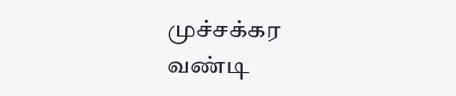முச்சக்கர வண்டி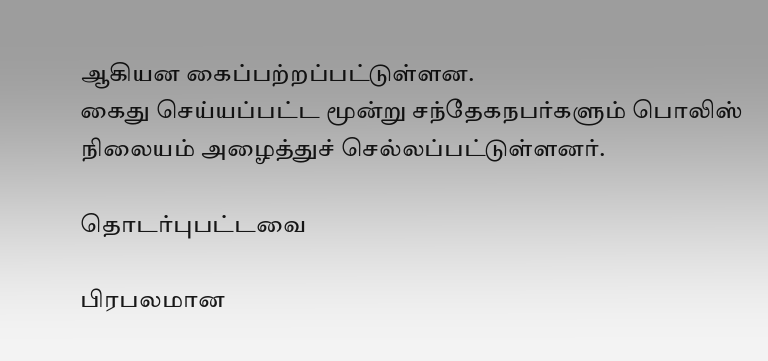ஆகியன கைப்பற்றப்பட்டுள்ளன.
கைது செய்யப்பட்ட மூன்று சந்தேகநபர்களும் பொலிஸ் நிலையம் அழைத்துச் செல்லப்பட்டுள்ளனர்.

தொடர்புபட்டவை

பிரபலமான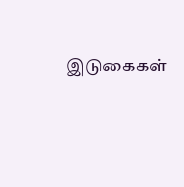இடுகைகள்